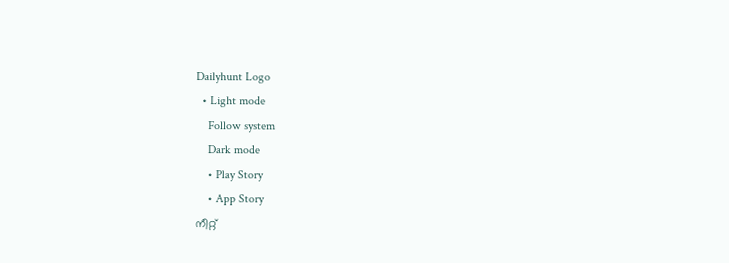Dailyhunt Logo
  • Light mode
    Follow system
    Dark mode
    • Play Story
    • App Story
നീറ്റ്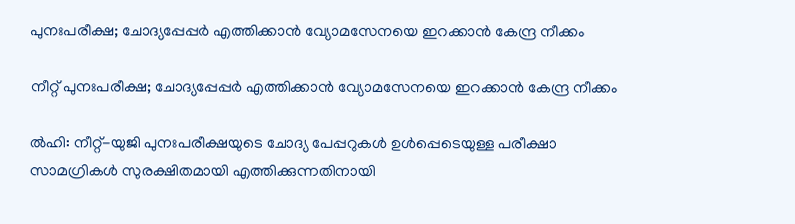പുനഃപരീക്ഷ; ചോദ്യപ്പേപ്പര്‍ എത്തിക്കാൻ വ്യോമസേനയെ ഇറക്കാൻ കേന്ദ്ര നീക്കം

നീറ്റ് പുനഃപരീക്ഷ; ചോദ്യപ്പേപ്പര്‍ എത്തിക്കാൻ വ്യോമസേനയെ ഇറക്കാൻ കേന്ദ്ര നീക്കം

ല്‍ഹി: നീറ്റ്-യുജി പുനഃപരീക്ഷയുടെ ചോദ്യ പേപ്പറുകള്‍ ഉള്‍പ്പെടെയുള്ള പരീക്ഷാ സാമഗ്രികള്‍ സുരക്ഷിതമായി എത്തിക്കുന്നതിനായി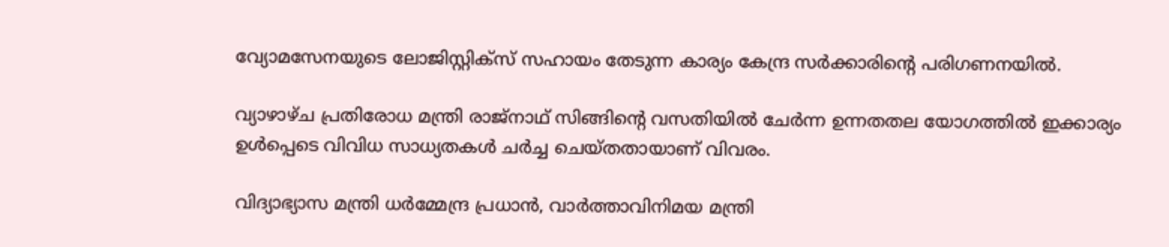വ്യോമസേനയുടെ ലോജിസ്റ്റിക്സ് സഹായം തേടുന്ന കാര്യം കേന്ദ്ര സർക്കാരിന്റെ പരിഗണനയില്‍.

വ്യാഴാഴ്ച പ്രതിരോധ മന്ത്രി രാജ്‌നാഥ് സിങ്ങിന്റെ വസതിയില്‍ ചേർന്ന ഉന്നതതല യോഗത്തില്‍ ഇക്കാര്യം ഉള്‍പ്പെടെ വിവിധ സാധ്യതകള്‍ ചർച്ച ചെയ്തതായാണ് വിവരം.

വിദ്യാഭ്യാസ മന്ത്രി ധർമ്മേന്ദ്ര പ്രധാൻ, വാർത്താവിനിമയ മന്ത്രി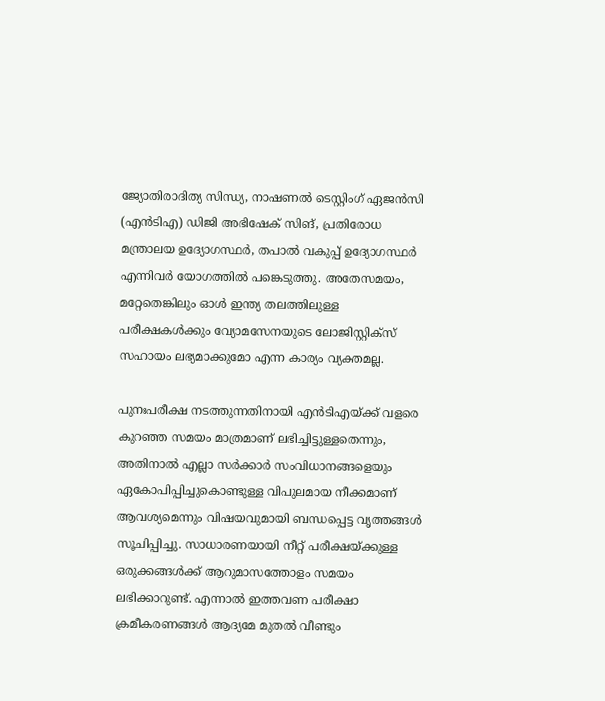ജ്യോതിരാദിത്യ സിന്ധ്യ, നാഷണല്‍ ടെസ്റ്റിംഗ് ഏജൻസി (എൻടിഎ) ഡിജി അഭിഷേക് സിങ്, പ്രതിരോധ മന്ത്രാലയ ഉദ്യോഗസ്ഥർ, തപാല്‍ വകുപ്പ് ഉദ്യോഗസ്ഥർ എന്നിവർ യോഗത്തില്‍ പങ്കെടുത്തു. അതേസമയം, മറ്റേതെങ്കിലും ഓള്‍ ഇന്ത്യ തലത്തിലുള്ള പരീക്ഷകള്‍ക്കും വ്യോമസേനയുടെ ലോജിസ്റ്റിക്സ് സഹായം ലഭ്യമാക്കുമോ എന്ന കാര്യം വ്യക്തമല്ല.

പുനഃപരീക്ഷ നടത്തുന്നതിനായി എൻടിഎയ്ക്ക് വളരെ കുറഞ്ഞ സമയം മാത്രമാണ് ലഭിച്ചിട്ടുള്ളതെന്നും, അതിനാല്‍ എല്ലാ സർക്കാർ സംവിധാനങ്ങളെയും ഏകോപിപ്പിച്ചുകൊണ്ടുള്ള വിപുലമായ നീക്കമാണ് ആവശ്യമെന്നും വിഷയവുമായി ബന്ധപ്പെട്ട വൃത്തങ്ങള്‍ സൂചിപ്പിച്ചു. സാധാരണയായി നീറ്റ് പരീക്ഷയ്ക്കുള്ള ഒരുക്കങ്ങള്‍ക്ക് ആറുമാസത്തോളം സമയം ലഭിക്കാറുണ്ട്. എന്നാല്‍ ഇത്തവണ പരീക്ഷാ ക്രമീകരണങ്ങള്‍ ആദ്യമേ മുതല്‍ വീണ്ടും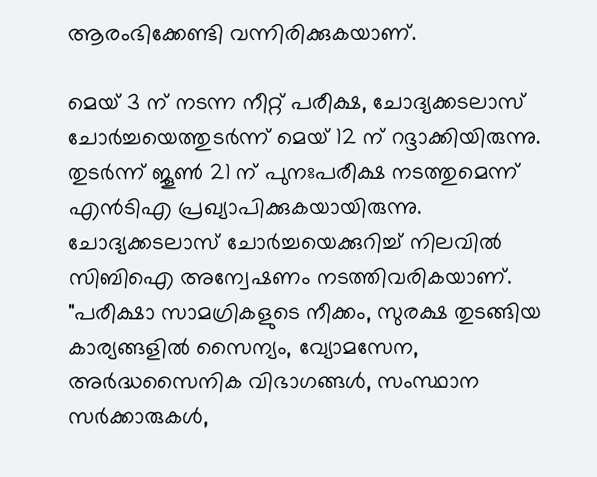ആരംഭിക്കേണ്ടി വന്നിരിക്കുകയാണ്.

മെയ് 3 ന് നടന്ന നീറ്റ് പരീക്ഷ, ചോദ്യക്കടലാസ് ചോർച്ചയെത്തുടർന്ന് മെയ് 12 ന് റദ്ദാക്കിയിരുന്നു. തുടർന്ന് ജൂണ്‍ 21 ന് പുനഃപരീക്ഷ നടത്തുമെന്ന് എൻടിഎ പ്രഖ്യാപിക്കുകയായിരുന്നു. ചോദ്യക്കടലാസ് ചോർച്ചയെക്കുറിച്ച്‌ നിലവില്‍ സിബിഐ അന്വേഷണം നടത്തിവരികയാണ്. "പരീക്ഷാ സാമഗ്രികളുടെ നീക്കം, സുരക്ഷ തുടങ്ങിയ കാര്യങ്ങളില്‍ സൈന്യം, വ്യോമസേന, അർദ്ധസൈനിക വിഭാഗങ്ങള്‍, സംസ്ഥാന സർക്കാരുകള്‍,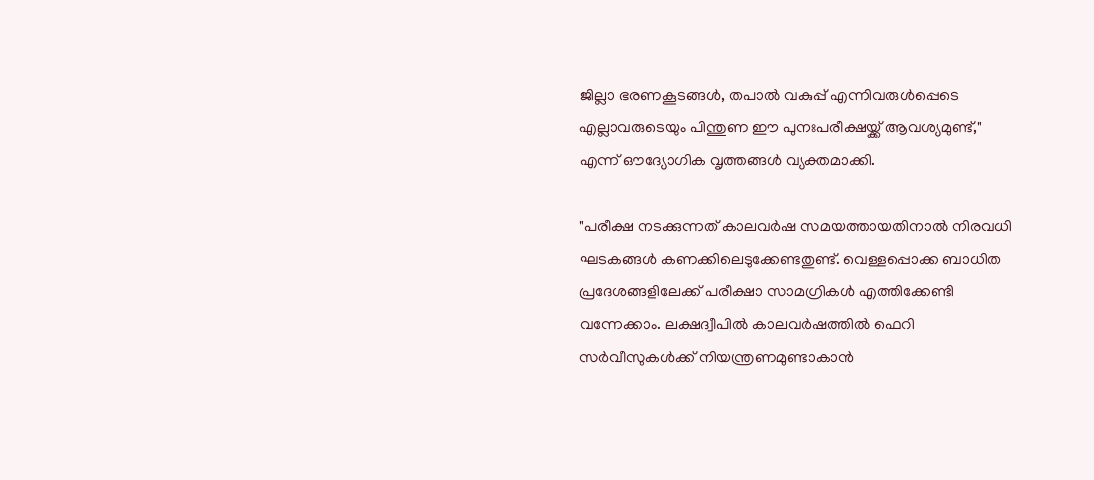ജില്ലാ ഭരണകൂടങ്ങള്‍, തപാല്‍ വകുപ്പ് എന്നിവരുള്‍പ്പെടെ എല്ലാവരുടെയും പിന്തുണ ഈ പുനഃപരീക്ഷയ്ക്ക് ആവശ്യമുണ്ട്," എന്ന് ഔദ്യോഗിക വൃത്തങ്ങള്‍ വ്യക്തമാക്കി.

"പരീക്ഷ നടക്കുന്നത് കാലവർഷ സമയത്തായതിനാല്‍ നിരവധി ഘടകങ്ങള്‍ കണക്കിലെടുക്കേണ്ടതുണ്ട്. വെള്ളപ്പൊക്ക ബാധിത പ്രദേശങ്ങളിലേക്ക് പരീക്ഷാ സാമഗ്രികള്‍ എത്തിക്കേണ്ടി വന്നേക്കാം. ലക്ഷദ്വീപില്‍ കാലവർഷത്തില്‍ ഫെറി സർവീസുകള്‍ക്ക് നിയന്ത്രണമുണ്ടാകാൻ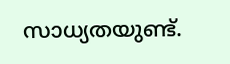സാധ്യതയുണ്ട്.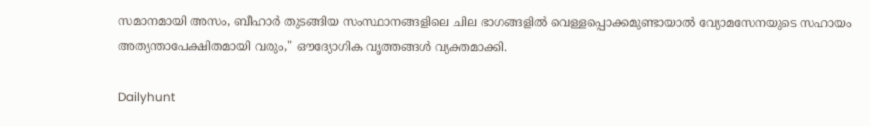സമാനമായി അസം, ബീഹാർ തുടങ്ങിയ സംസ്ഥാനങ്ങളിലെ ചില ഭാഗങ്ങളില്‍ വെള്ളപ്പൊക്കമുണ്ടായാല്‍ വ്യോമസേനയുടെ സഹായം അത്യന്താപേക്ഷിതമായി വരും," ഔദ്യോഗിക വൃത്തങ്ങള്‍ വ്യക്തമാക്കി.

Dailyhunt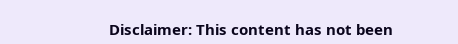Disclaimer: This content has not been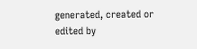generated, created or edited by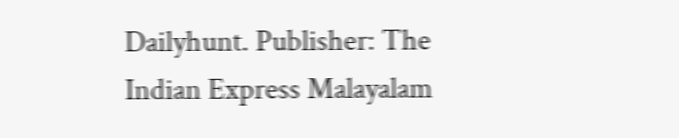Dailyhunt. Publisher: The Indian Express Malayalam